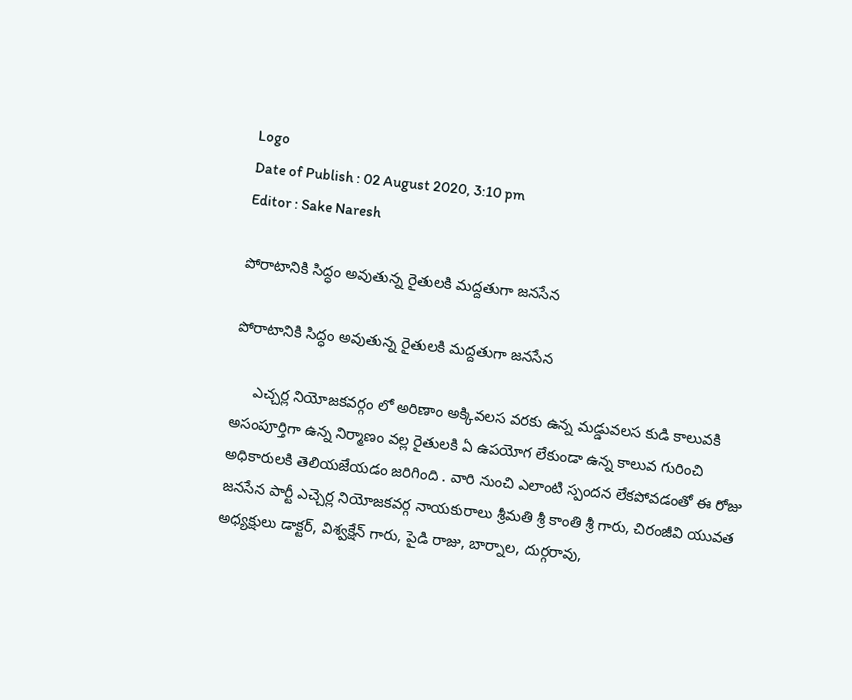Logo
Date of Publish : 02 August 2020, 3:10 pm
Editor : Sake Naresh

పోరాటానికి సిద్ధం అవుతున్న రైతులకి మద్దతుగా జనసేన

పోరాటానికి సిద్ధం అవుతున్న రైతులకి మద్దతుగా జనసేన

     ఎచ్చర్ల నియోజకవర్గం లో అరిణాం అక్కివలస వరకు ఉన్న మడ్డువలస కుడి కాలువకి అసంపూర్తిగా ఉన్న నిర్మాణం వల్ల రైతులకి ఏ ఉపయోగ లేకుండా ఉన్న కాలువ గురించి అధికారులకి తెలియజేయడం జరిగింది . వారి నుంచి ఎలాంటి స్పందన లేకపోవడంతో ఈ రోజు జనసేన పార్టీ ఎచ్చెర్ల నియోజకవర్గ నాయకురాలు శ్రీమతి శ్రీ కాంతి శ్రీ గారు, చిరంజీవి యువత అధ్యక్షులు డాక్టర్, విశ్వక్షేన్ గారు, పైడి రాజు, బార్నాల, దుర్గరావు,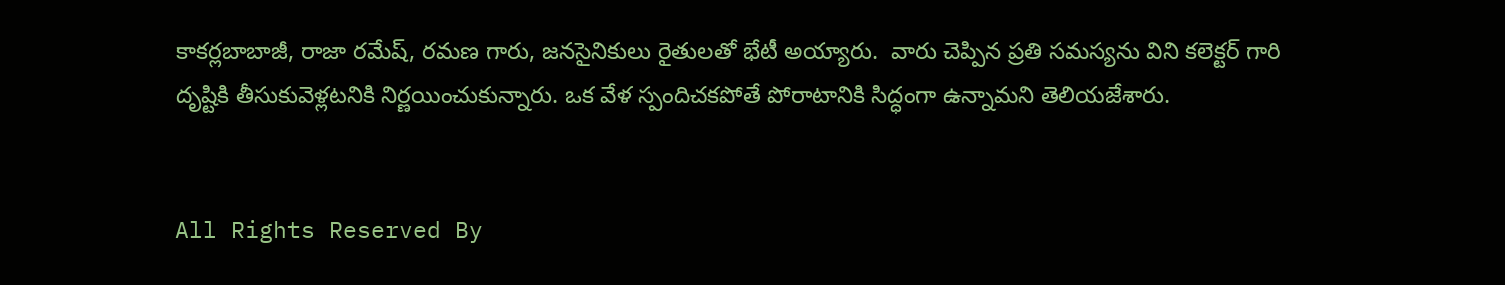కాకర్లబాబాజీ, రాజా రమేష్, రమణ గారు, జనసైనికులు రైతులతో భేటీ అయ్యారు.  వారు చెప్పిన ప్రతి సమస్యను విని కలెక్టర్ గారి దృష్టికి తీసుకువెళ్లటనికి నిర్ణయించుకున్నారు. ఒక వేళ స్పందిచకపోతే పోరాటానికి సిద్ధంగా ఉన్నామని తెలియజేశారు.


All Rights Reserved By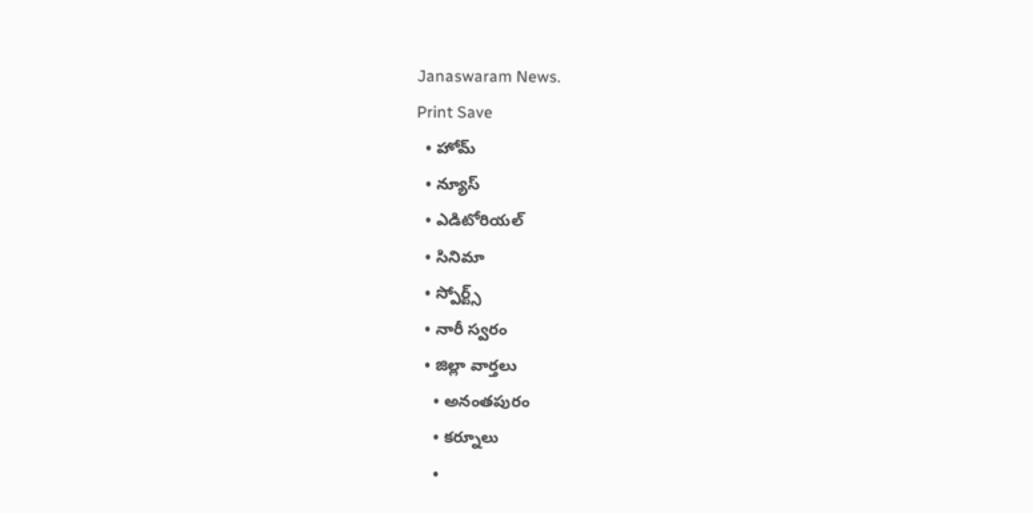Janaswaram News.
Print Save
  • హోమ్
  • న్యూస్
  • ఎడిటోరియల్
  • సినిమా
  • స్పోర్ట్స్
  • నారీ స్వరం
  • జిల్లా వార్తలు
    • అనంతపురం
    • కర్నూలు
    •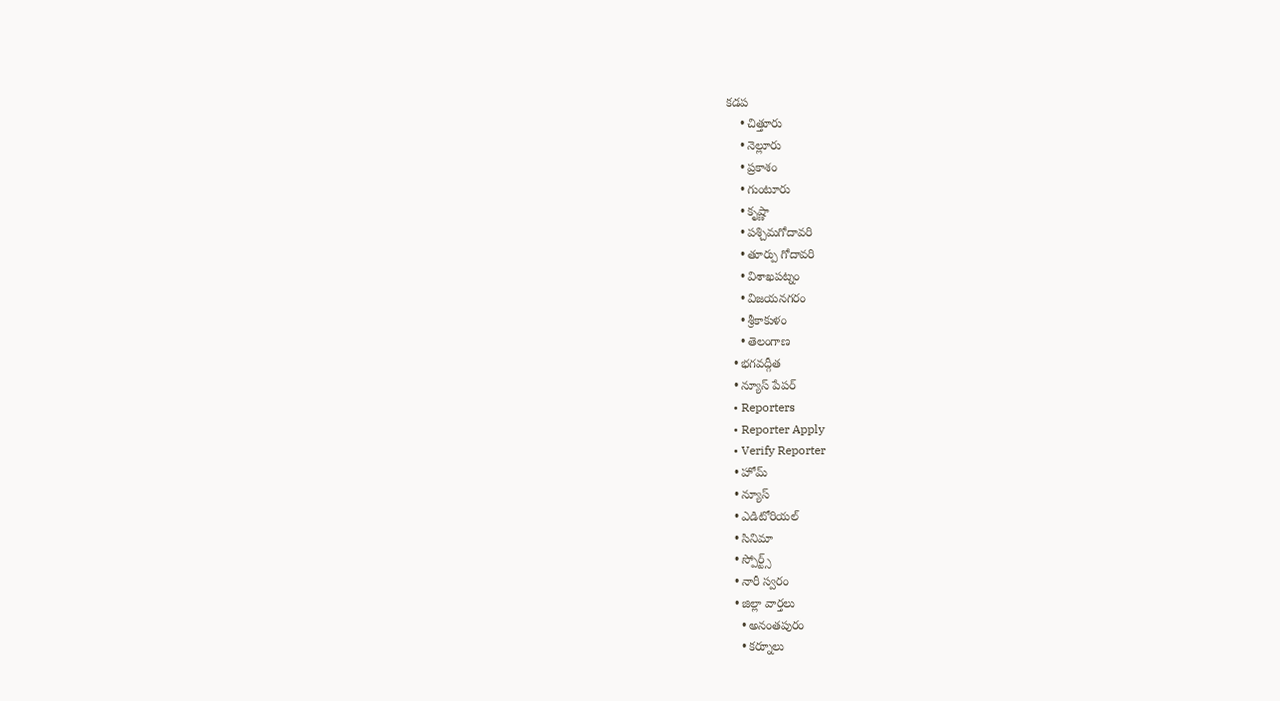కడప
    • చిత్తూరు
    • నెల్లూరు
    • ప్రకాశం
    • గుంటూరు
    • కృష్ణా
    • పశ్చిమగోదావరి
    • తూర్పు గోదావరి
    • విశాఖపట్నం
    • విజయనగరం
    • శ్రీకాకుళం
    • తెలంగాణ
  • భగవద్గీత
  • న్యూస్ పేపర్
  • Reporters
  • Reporter Apply
  • Verify Reporter
  • హోమ్
  • న్యూస్
  • ఎడిటోరియల్
  • సినిమా
  • స్పోర్ట్స్
  • నారీ స్వరం
  • జిల్లా వార్తలు
    • అనంతపురం
    • కర్నూలు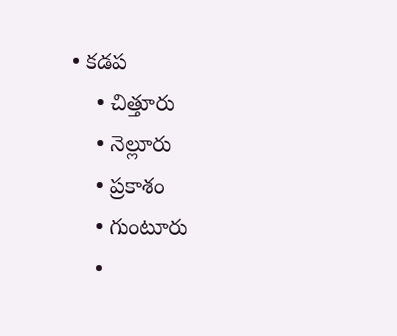• కడప
    • చిత్తూరు
    • నెల్లూరు
    • ప్రకాశం
    • గుంటూరు
    •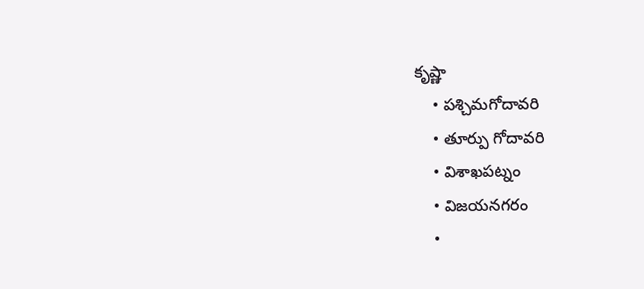కృష్ణా
    • పశ్చిమగోదావరి
    • తూర్పు గోదావరి
    • విశాఖపట్నం
    • విజయనగరం
    •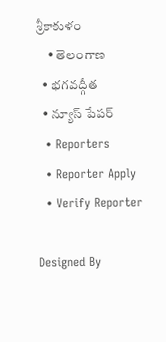శ్రీకాకుళం
    • తెలంగాణ
  • భగవద్గీత
  • న్యూస్ పేపర్
  • Reporters
  • Reporter Apply
  • Verify Reporter

Designed By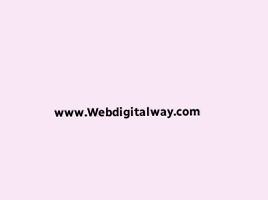www.Webdigitalway.com